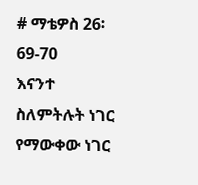# ማቴዎስ 26፡ 69-70
እናንተ ስለምትሉት ነገር የማውቀው ነገር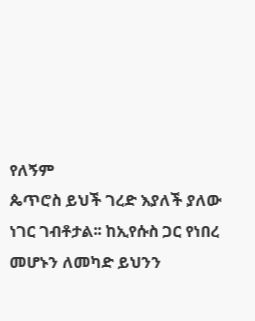የለኝም
ጴጥሮስ ይህች ገረድ እያለች ያለው ነገር ገብቶታል፡፡ ከኢየሱስ ጋር የነበረ መሆኑን ለመካድ ይህንን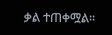ቃል ተጠቀሟል፡፡